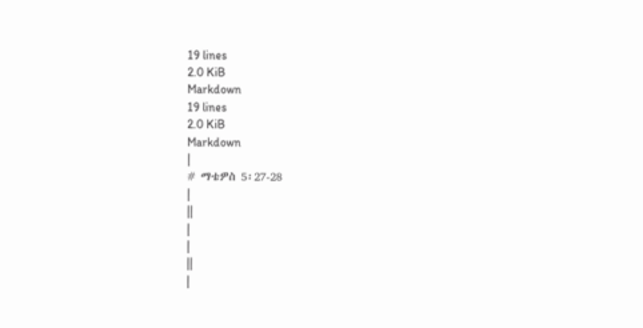19 lines
2.0 KiB
Markdown
19 lines
2.0 KiB
Markdown
|
# ማቴዎስ 5፡27-28
|
||
|
|
||
|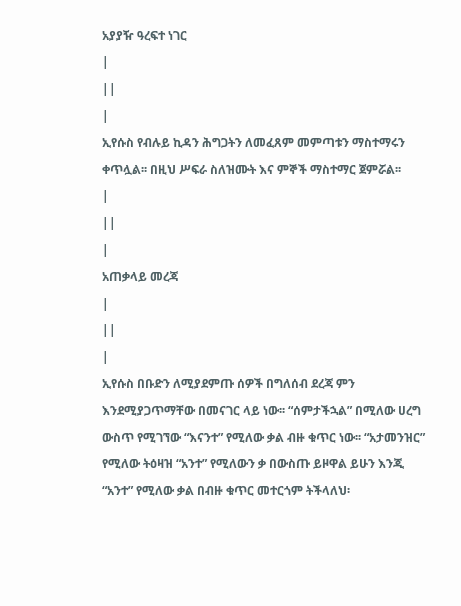አያያዥ ዓረፍተ ነገር
|
||
|
ኢየሱስ የብሉይ ኪዳን ሕግጋትን ለመፈጸም መምጣቱን ማስተማሩን ቀጥሏል፡፡ በዚህ ሥፍራ ስለዝሙት እና ምኞች ማስተማር ጀምሯል፡፡
|
||
|
አጠቃላይ መረጃ
|
||
|
ኢየሱስ በቡድን ለሚያደምጡ ሰዎች በግለሰብ ደረጃ ምን እንደሚያጋጥማቸው በመናገር ላይ ነው፡፡ “ሰምታችኋል” በሚለው ሀረግ ውስጥ የሚገኘው “እናንተ” የሚለው ቃል ብዙ ቁጥር ነው፡፡ “አታመንዝር” የሚለው ትዕዛዝ “አንተ” የሚለውን ቃ በውስጡ ይዞዋል ይሁን እንጂ “አንተ” የሚለው ቃል በብዙ ቁጥር መተርጎም ትችላለህ፡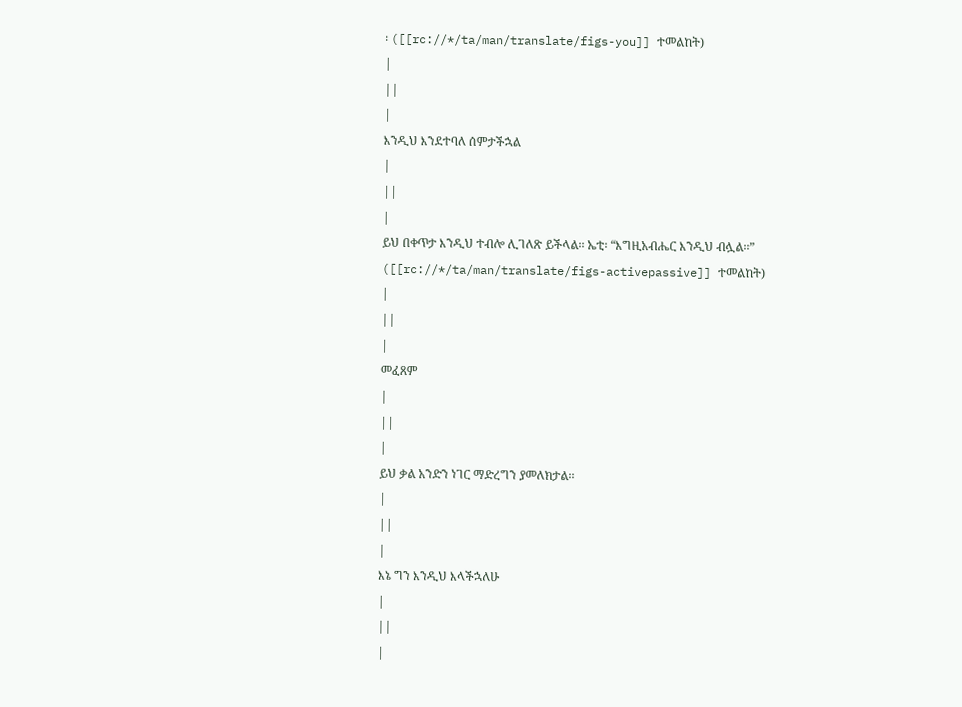፡ ([[rc://*/ta/man/translate/figs-you]] ተመልከት)
|
||
|
እንዲህ እንደተባለ ሰምታችኋል
|
||
|
ይህ በቀጥታ እንዲህ ተብሎ ሊገለጽ ይችላል፡፡ ኤቲ፡ “እግዚአብሔር እንዲህ ብሏል፡፡” ([[rc://*/ta/man/translate/figs-activepassive]] ተመልከት)
|
||
|
መፈጸም
|
||
|
ይህ ቃል አንድን ነገር ማድረግን ያመለክታል፡፡
|
||
|
እኔ ግን እንዲህ እላችኋለሁ
|
||
|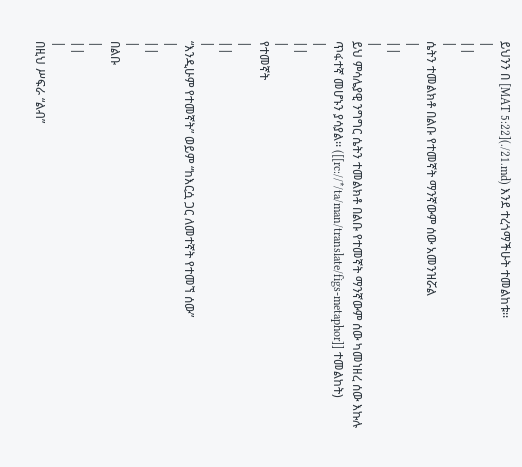ይህንን በ [MAT 5:22](./21.md) እንደ ተረጎማችሁት ተመልከቱ፡፡
|
||
|
ሴትን ተመልክቶ በልቡ የተመኛት ማንኛውም ሰው አመንዝሯል
|
||
|
ይህ ምሳሌያዊ ንግግር ሴትን ተመልክቶ በልቡ የተመኛት ማንኛውም ሰው ካመነዘረ ሰው እኩሉ ጥፋተኛ መሆኑን ያሳያል፡፡ ([[rc://*/ta/man/translate/figs-metaphor]] ተመልከት)
|
||
|
የተመኛት
|
||
|
“እንዲሁም የተመኛት” ወይም “ከእርሷ ጋር ለመተኛት የተመኘ ሰው”
|
||
|
በልቡ
|
||
|
በዚህ ሥፍራ “ልብ”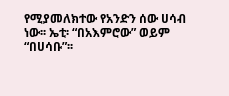የሚያመለክተው የአንድን ሰው ሀሳብ ነው፡፡ ኤቲ፡ “በአእምሮው” ወይም “በሀሳቡ”፡፡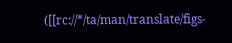([[rc://*/ta/man/translate/figs-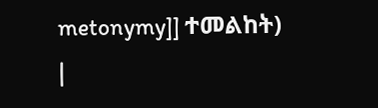metonymy]] ተመልከት)
|